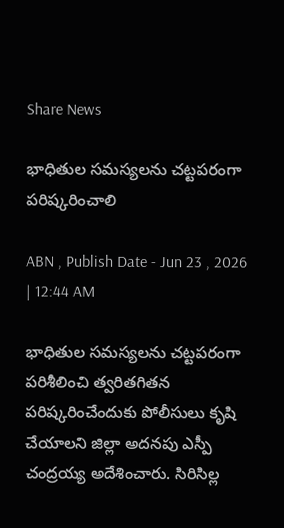Share News

భాధితుల సమస్యలను చట్టపరంగా పరిష్కరించాలి

ABN , Publish Date - Jun 23 , 2026 | 12:44 AM

భాధితుల సమస్యలను చట్టపరంగా పరిశీలించి త్వరితగితన పరిష్కరించేందుకు పోలీసులు కృషి చేయాలని జిల్లా అదనపు ఎస్పీ చంద్రయ్య అదేశించారు. సిరిసిల్ల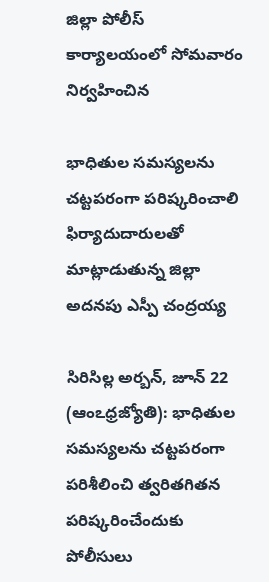జిల్లా పోలీస్‌ కార్యాలయంలో సోమవారం నిర్వహించిన

భాధితుల సమస్యలను చట్టపరంగా పరిష్కరించాలి
ఫిర్యాదుదారులతో మాట్లాడుతున్న జిల్లా అదనపు ఎస్పీ చంద్రయ్య

సిరిసిల్ల అర్బన్‌, జూన్‌ 22 (ఆంఽధ్రజ్యోతి): భాధితుల సమస్యలను చట్టపరంగా పరిశీలించి త్వరితగితన పరిష్కరించేందుకు పోలీసులు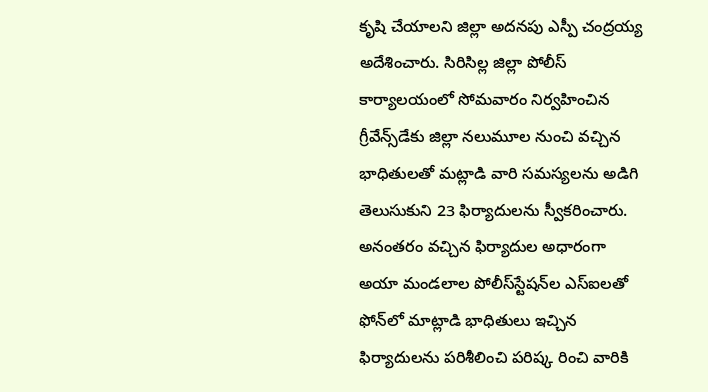కృషి చేయాలని జిల్లా అదనపు ఎస్పీ చంద్రయ్య అదేశించారు. సిరిసిల్ల జిల్లా పోలీస్‌ కార్యాలయంలో సోమవారం నిర్వహించిన గ్రీవేన్స్‌డేకు జిల్లా నలుమూల నుంచి వచ్చిన భాధితులతో మట్లాడి వారి సమస్యలను అడిగి తెలుసుకుని 23 ఫిర్యాదులను స్వీకరించారు. అనంతరం వచ్చిన ఫిర్యాదుల అధారంగా అయా మండలాల పోలీస్‌స్టేషన్‌ల ఎస్‌ఐలతో ఫోన్‌లో మాట్లాడి భాధితులు ఇచ్చిన ఫిర్యాదులను పరిశీలించి పరిష్క రించి వారికి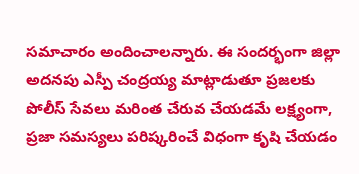సమాచారం అందించాలన్నారు. ఈ సందర్భంగా జిల్లా అదనపు ఎస్పీ చంద్రయ్య మాట్లాడుతూ ప్రజలకు పోలీస్‌ సేవలు మరింత చేరువ చేయడమే లక్ష్యంగా, ప్రజా సమస్యలు పరిష్కరించే విధంగా కృషి చేయడం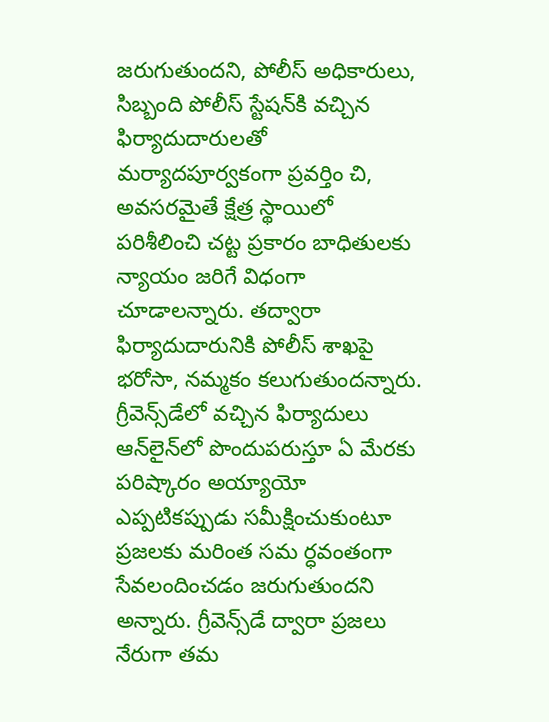జరుగుతుందని, పోలీస్‌ అధికారులు, సిబ్బంది పోలీస్‌ స్టేషన్‌కి వచ్చిన ఫిర్యాదుదారులతో మర్యాదపూర్వకంగా ప్రవర్తిం చి, అవసరమైతే క్షేత్ర స్థాయిలో పరిశీలించి చట్ట ప్రకారం బాధితులకు న్యాయం జరిగే విధంగా చూడాలన్నారు. తద్వారా ఫిర్యాదుదారునికి పోలీస్‌ శాఖపై భరోసా, నమ్మకం కలుగుతుందన్నారు. గ్రీవెన్స్‌డేలో వచ్చిన ఫిర్యాదులు ఆన్‌లైన్‌లో పొందుపరుస్తూ ఏ మేరకు పరిష్కారం అయ్యాయో ఎప్పటికప్పుడు సమీక్షించుకుంటూ ప్రజలకు మరింత సమ ర్ధవంతంగా సేవలందించడం జరుగుతుందని అన్నారు. గ్రీవెన్స్‌డే ద్వారా ప్రజలు నేరుగా తమ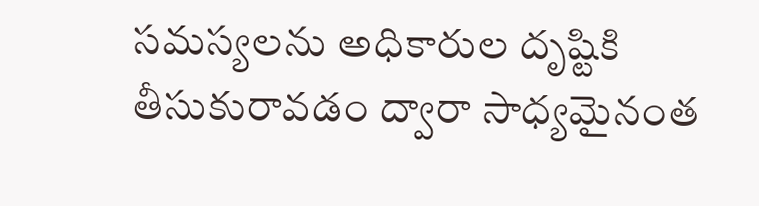సమస్యలను అధికారుల దృష్టికి తీసుకురావడం ద్వారా సాధ్యమైనంత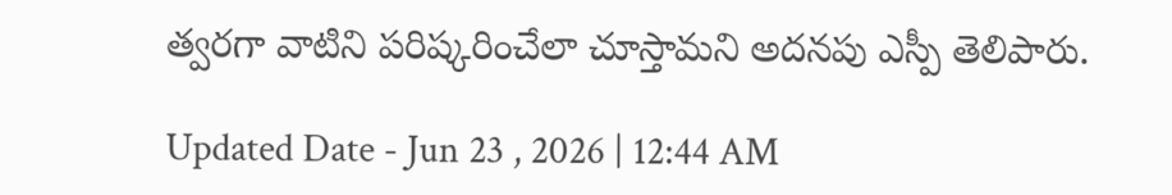త్వరగా వాటిని పరిష్కరించేలా చూస్తామని అదనపు ఎస్పీ తెలిపారు.

Updated Date - Jun 23 , 2026 | 12:44 AM